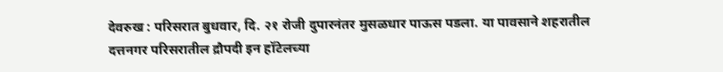देवरुख : परिसरात बुधवार, दि. २१ रोजी दुपारनंतर मुसळधार पाऊस पडला. या पावसाने शहरातील दत्तनगर परिसरातील द्रौपदी इन हॉटेलच्या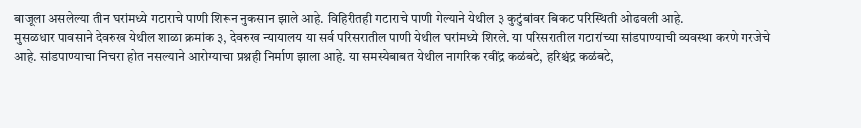बाजूला असलेल्या तीन घरांमध्ये गटाराचे पाणी शिरून नुकसान झाले आहे. विहिरीतही गटाराचे पाणी गेल्याने येथील ३ कुटुंबांवर बिकट परिस्थिती ओढवली आहे.
मुसळधार पावसाने देवरुख येथील शाळा क्रमांक ३, देवरुख न्यायालय या सर्व परिसरातील पाणी येथील घरांमध्ये शिरले. या परिसरातील गटारांच्या सांडपाण्याची व्यवस्था करणे गरजेचे आहे. सांडपाण्याचा निचरा होत नसल्याने आरोग्याचा प्रश्नही निर्माण झाला आहे. या समस्येबाबत येथील नागरिक रवींद्र कळंबटे, हरिश्चंद्र कळंबटे,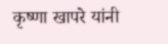कृष्णा खापरे यांनी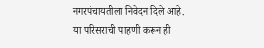नगरपंचायतीला निवेदन दिले आहे. या परिसराची पाहणी करून ही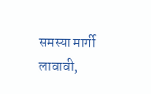समस्या मार्गी लावावी,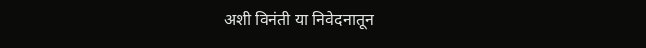अशी विनंती या निवेदनातून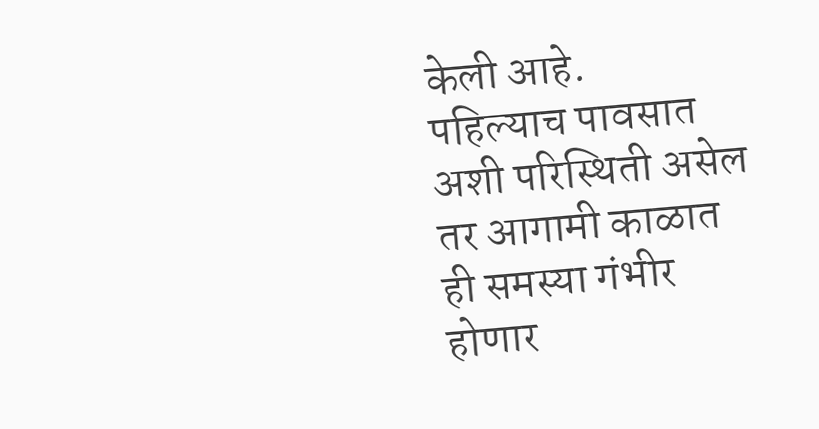केली आहे.
पहिल्याच पावसात अशी परिस्थिती असेल तर आगामी काळात ही समस्या गंभीर होणार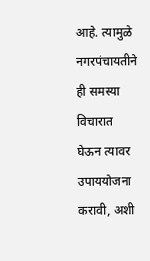आहे. त्यामुळे नगरपंचायतीने ही समस्या विचारात घेऊन त्यावर उपाययोजना करावी, अशी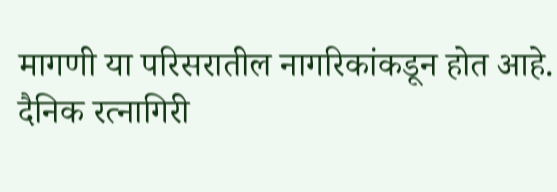मागणी या परिसरातील नागरिकांकडून होत आहे.
दैनिक रत्नागिरी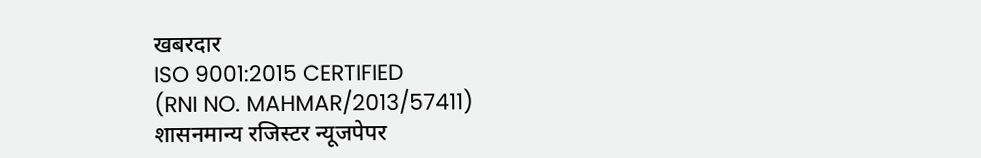खबरदार
ISO 9001:2015 CERTIFIED
(RNI NO. MAHMAR/2013/57411)
शासनमान्य रजिस्टर न्यूजपेपर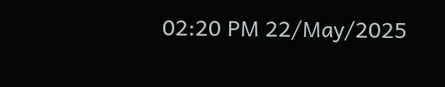02:20 PM 22/May/2025